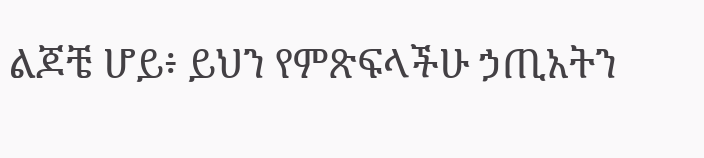ልጆቼ ሆይ፥ ይህን የምጽፍላችሁ ኃጢአትን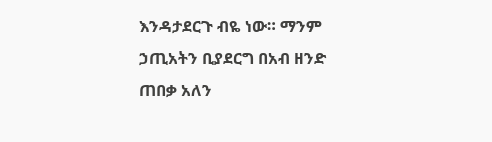እንዳታደርጉ ብዬ ነው። ማንም ኃጢአትን ቢያደርግ በአብ ዘንድ ጠበቃ አለን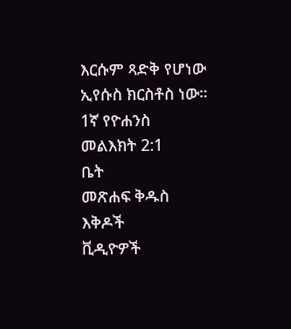እርሱም ጻድቅ የሆነው ኢየሱስ ክርስቶስ ነው።
1ኛ የዮሐንስ መልእክት 2:1
ቤት
መጽሐፍ ቅዱስ
እቅዶች
ቪዲዮዎች